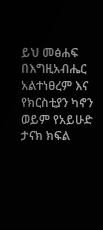ይህ መፅሐፍ በእግዚአብሔር አልተነፀረም እና የክርስቲያን ካኖን ወይም የአይሁድ ታናክ ክፍል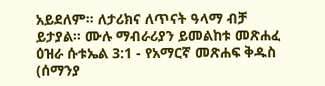አይደለም። ለታሪክና ለጥናት ዓላማ ብቻ ይታያል። ሙሉ ማብራሪያን ይመልከቱ መጽሐፈ ዕዝራ ሱቱኤል 3:1 - የአማርኛ መጽሐፍ ቅዱስ (ሰማንያ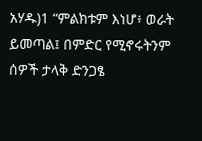አሃዱ)1 “ምልክቱም እነሆ፥ ወራት ይመጣል፤ በምድር የሚኖሩትንም ሰዎች ታላቅ ድንጋፄ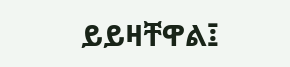ይይዛቸዋል፤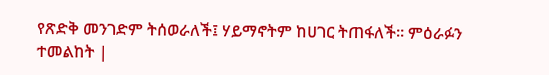የጽድቅ መንገድም ትሰወራለች፤ ሃይማኖትም ከሀገር ትጠፋለች። ምዕራፉን ተመልከት |